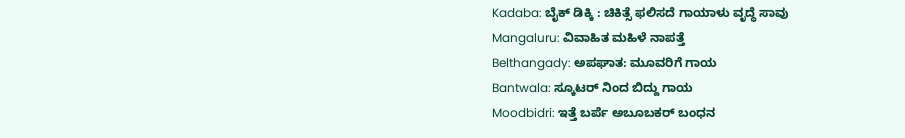Kadaba: ಬೈಕ್ ಡಿಕ್ಕಿ : ಚಿಕಿತ್ಸೆ ಫಲಿಸದೆ ಗಾಯಾಳು ವೃದ್ಧೆ ಸಾವು
Mangaluru: ವಿವಾಹಿತ ಮಹಿಳೆ ನಾಪತ್ತೆ
Belthangady: ಅಪಘಾತ: ಮೂವರಿಗೆ ಗಾಯ
Bantwala: ಸ್ಕೂಟರ್ ನಿಂದ ಬಿದ್ದು ಗಾಯ
Moodbidri: ಇತ್ತೆ ಬರ್ಪೆ ಅಬೂಬಕರ್ ಬಂಧನ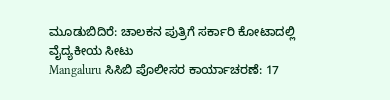ಮೂಡುಬಿದಿರೆ: ಚಾಲಕನ ಪುತ್ರಿಗೆ ಸರ್ಕಾರಿ ಕೋಟಾದಲ್ಲಿ ವೈದ್ಯಕೀಯ ಸೀಟು
Mangaluru ಸಿಸಿಬಿ ಪೊಲೀಸರ ಕಾರ್ಯಾಚರಣೆ: 17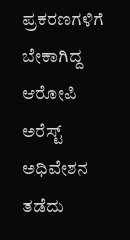ಪ್ರಕರಣಗಳಿಗೆ ಬೇಕಾಗಿದ್ದ ಆರೋಪಿ ಅರೆಸ್ಟ್
ಅಧಿವೇಶನ ತಡೆದು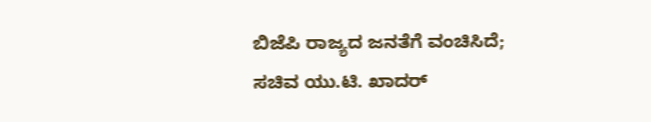ಬಿಜೆಪಿ ರಾಜ್ಯದ ಜನತೆಗೆ ವಂಚಿಸಿದೆ; ಸಚಿವ ಯು.ಟಿ. ಖಾದರ್